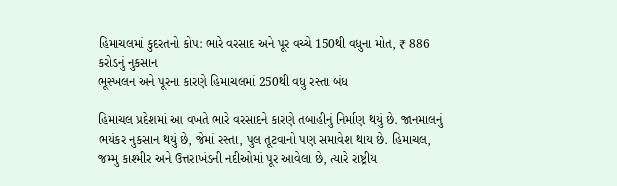હિમાચલમાં કુદરતનો કોપ: ભારે વરસાદ અને પૂર વચ્ચે 150થી વધુના મોત, ₹ 886 કરોડનું નુકસાન
ભૂસ્ખલન અને પૂરના કારણે હિમાચલમાં 250થી વધુ રસ્તા બંધ

હિમાચલ પ્રદેશમાં આ વખતે ભારે વરસાદને કારણે તબાહીનું નિર્માણ થયું છે. જાનમાલનું ભયંકર નુકસાન થયું છે, જેમાં રસ્તા, પુલ તૂટવાનો પણ સમાવેશ થાય છે. હિમાચલ, જમ્મુ કાશ્મીર અને ઉત્તરાખંડની નદીઓમાં પૂર આવેલા છે, ત્યારે રાષ્ટ્રીય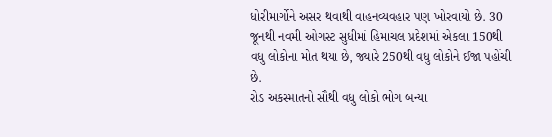ધોરીમાર્ગોને અસર થવાથી વાહનવ્યવહાર પણ ખોરવાયો છે. 30 જૂનથી નવમી ઓગસ્ટ સુધીમાં હિમાચલ પ્રદેશમાં એકલા 150થી વધુ લોકોના મોત થયા છે, જ્યારે 250થી વધુ લોકોને ઈજા પહોંચી છે.
રોડ અકસ્માતનો સૌથી વધુ લોકો ભોગ બન્યા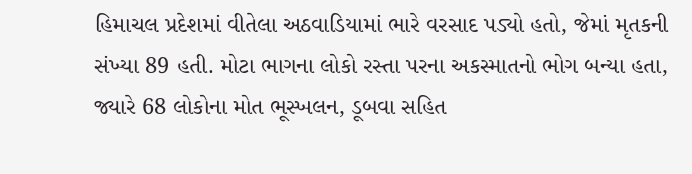હિમાચલ પ્રદેશમાં વીતેલા અઠવાડિયામાં ભારે વરસાદ પડ્યો હતો, જેમાં મૃતકની સંખ્યા 89 હતી. મોટા ભાગના લોકો રસ્તા પરના અકસ્માતનો ભોગ બન્યા હતા, જ્યારે 68 લોકોના મોત ભૂસ્ખલન, ડૂબવા સહિત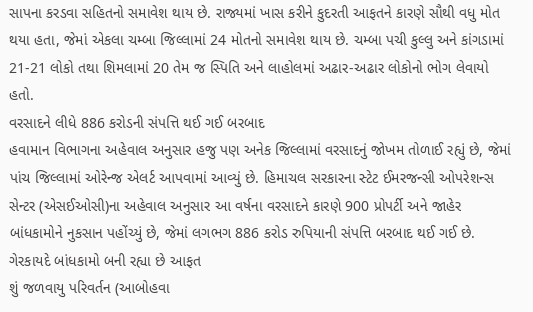સાપના કરડવા સહિતનો સમાવેશ થાય છે. રાજ્યમાં ખાસ કરીને કુદરતી આફતને કારણે સૌથી વધુ મોત થયા હતા, જેમાં એકલા ચમ્બા જિલ્લામાં 24 મોતનો સમાવેશ થાય છે. ચમ્બા પચી કુલ્લુ અને કાંગડામાં 21-21 લોકો તથા શિમલામાં 20 તેમ જ સ્પિતિ અને લાહોલમાં અઢાર-અઢાર લોકોનો ભોગ લેવાયો હતો.
વરસાદને લીધે 886 કરોડની સંપત્તિ થઈ ગઈ બરબાદ
હવામાન વિભાગના અહેવાલ અનુસાર હજુ પણ અનેક જિલ્લામાં વરસાદનું જોખમ તોળાઈ રહ્યું છે, જેમાં પાંચ જિલ્લામાં ઓરેન્જ એલર્ટ આપવામાં આવ્યું છે. હિમાચલ સરકારના સ્ટેટ ઈમરજન્સી ઓપરેશન્સ સેન્ટર (એસઈઓસી)ના અહેવાલ અનુસાર આ વર્ષના વરસાદને કારણે 900 પ્રોપર્ટી અને જાહેર બાંધકામોને નુકસાન પહોંચ્યું છે, જેમાં લગભગ 886 કરોડ રુપિયાની સંપત્તિ બરબાદ થઈ ગઈ છે.
ગેરકાયદે બાંધકામો બની રહ્યા છે આફત
શું જળવાયુ પરિવર્તન (આબોહવા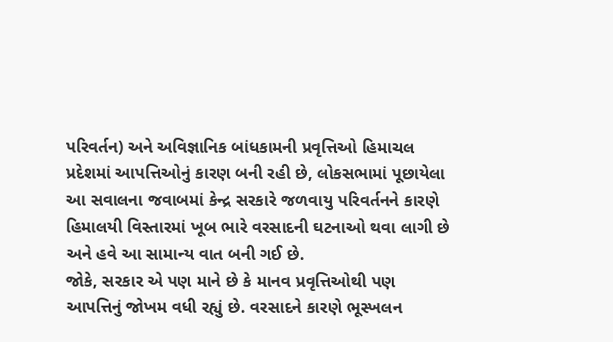પરિવર્તન) અને અવિજ્ઞાનિક બાંધકામની પ્રવૃત્તિઓ હિમાચલ પ્રદેશમાં આપત્તિઓનું કારણ બની રહી છે, લોકસભામાં પૂછાયેલા આ સવાલના જવાબમાં કેન્દ્ર સરકારે જળવાયુ પરિવર્તનને કારણે હિમાલયી વિસ્તારમાં ખૂબ ભારે વરસાદની ઘટનાઓ થવા લાગી છે અને હવે આ સામાન્ય વાત બની ગઈ છે.
જોકે, સરકાર એ પણ માને છે કે માનવ પ્રવૃત્તિઓથી પણ આપત્તિનું જોખમ વધી રહ્યું છે. વરસાદને કારણે ભૂસ્ખલન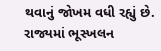થવાનું જોખમ વધી રહ્યું છે. રાજ્યમાં ભૂસ્ખલન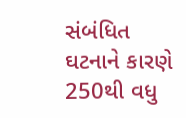સંબંધિત ઘટનાને કારણે 250થી વધુ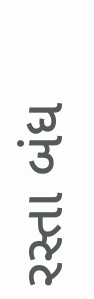રસ્તા બંધ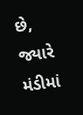છે, જ્યારે મંડીમાં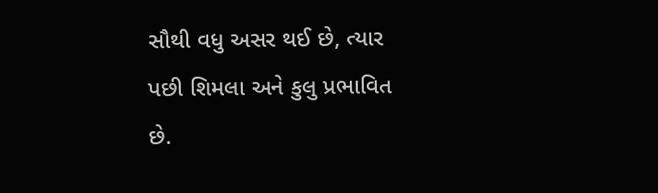સૌથી વધુ અસર થઈ છે, ત્યાર પછી શિમલા અને કુલુ પ્રભાવિત છે.